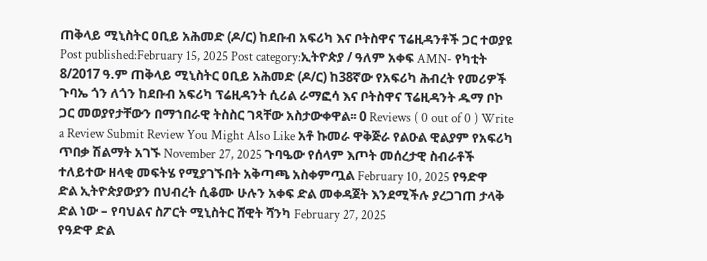ጠቅላይ ሚኒስትር ዐቢይ አሕመድ (ዶ/ር) ከደቡብ አፍሪካ እና ቦትስዋና ፕሬዚዳንቶች ጋር ተወያዩ Post published:February 15, 2025 Post category:ኢትዮጵያ / ዓለም አቀፍ AMN- የካቲት 8/2017 ዓ.ም ጠቅላይ ሚኒስትር ዐቢይ አሕመድ (ዶ/ር) ከ38ኛው የአፍሪካ ሕብረት የመሪዎች ጉባኤ ጎን ለጎን ከደቡብ አፍሪካ ፕሬዚዳንት ሲሪል ራማፎሳ እና ቦትስዋና ፕሬዚዳንት ዱማ ቦኮ ጋር መወያየታቸውን በማኀበራዊ ትስስር ገጻቸው አስታውቀዋል፡፡ 0 Reviews ( 0 out of 0 ) Write a Review Submit Review You Might Also Like አቶ ኩመራ ዋቅጅራ የልዑል ዊልያም የአፍሪካ ጥበቃ ሽልማት አገኙ November 27, 2025 ጉባዔው የሰላም እጦት መሰረታዊ ስብራቶች ተለይተው ዘላቂ መፍትሄ የሚያገኙበት አቅጣጫ አስቀምጧል February 10, 2025 የዓድዋ ድል ኢትዮጵያውያን በህብረት ሲቆሙ ሁሉን አቀፍ ድል መቀዳጀት እንደሚችሉ ያረጋገጠ ታላቅ ድል ነው – የባህልና ስፖርት ሚኒስትር ሸዊት ሻንካ February 27, 2025
የዓድዋ ድል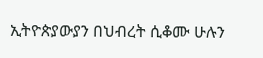ኢትዮጵያውያን በህብረት ሲቆሙ ሁሉን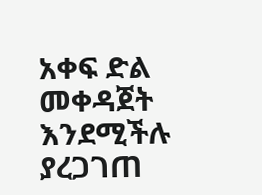አቀፍ ድል መቀዳጀት እንደሚችሉ ያረጋገጠ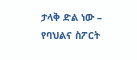ታላቅ ድል ነው – የባህልና ስፖርት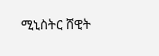ሚኒስትር ሸዊት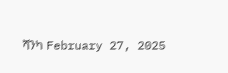ሻንካ February 27, 2025